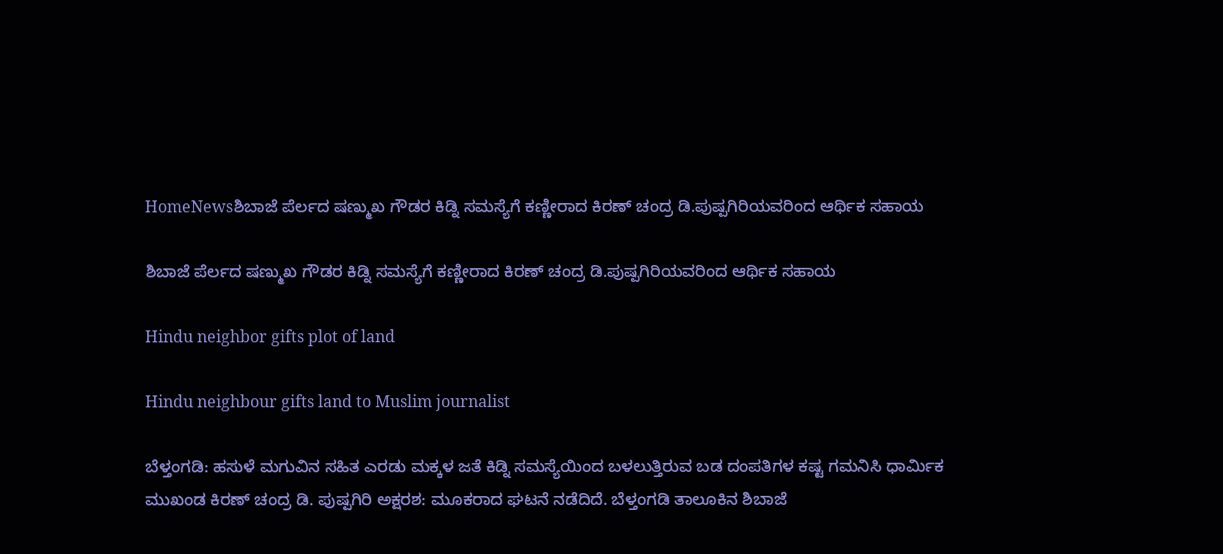HomeNewsಶಿಬಾಜೆ ಪೆರ್ಲದ ಷಣ್ಮುಖ ಗೌಡರ ಕಿಡ್ನಿ ಸಮಸ್ಯೆಗೆ ಕಣ್ಣೀರಾದ ಕಿರಣ್ ಚಂದ್ರ ಡಿ.ಪುಷ್ಪಗಿರಿಯವರಿಂದ ಆರ್ಥಿಕ ಸಹಾಯ

ಶಿಬಾಜೆ ಪೆರ್ಲದ ಷಣ್ಮುಖ ಗೌಡರ ಕಿಡ್ನಿ ಸಮಸ್ಯೆಗೆ ಕಣ್ಣೀರಾದ ಕಿರಣ್ ಚಂದ್ರ ಡಿ.ಪುಷ್ಪಗಿರಿಯವರಿಂದ ಆರ್ಥಿಕ ಸಹಾಯ

Hindu neighbor gifts plot of land

Hindu neighbour gifts land to Muslim journalist

ಬೆಳ್ತಂಗಡಿ: ಹಸುಳೆ ಮಗುವಿನ ಸಹಿತ ಎರಡು ಮಕ್ಕಳ ಜತೆ ಕಿಡ್ನಿ ಸಮಸ್ಯೆಯಿಂದ ಬಳಲುತ್ತಿರುವ ಬಡ ದಂಪತಿಗಳ ಕಷ್ಟ ಗಮನಿಸಿ ಧಾರ್ಮಿಕ ಮುಖಂಡ ಕಿರಣ್ ಚಂದ್ರ ಡಿ. ಪುಷ್ಪಗಿರಿ ಅಕ್ಷರಶ: ಮೂಕರಾದ ಘಟನೆ ನಡೆದಿದೆ. ಬೆಳ್ತಂಗಡಿ ತಾಲೂಕಿನ ಶಿಬಾಜೆ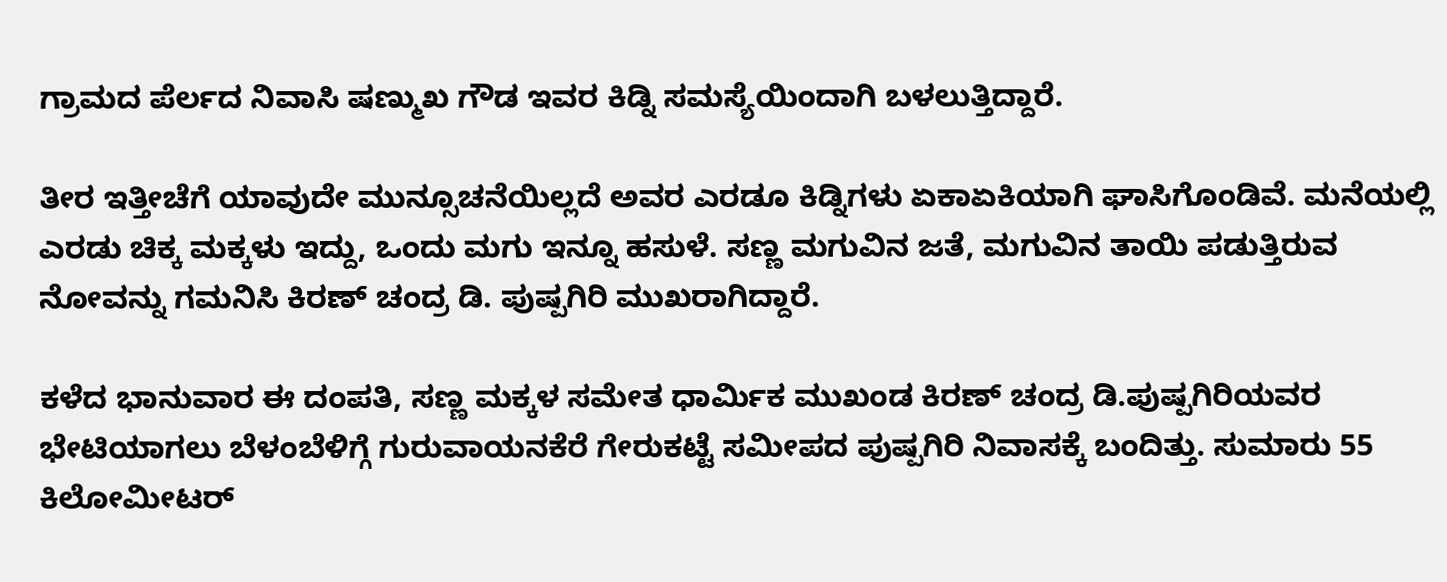ಗ್ರಾಮದ ಪೆರ್ಲದ ನಿವಾಸಿ ಷಣ್ಮುಖ ಗೌಡ ಇವರ ಕಿಡ್ನಿ ಸಮಸ್ಯೆಯಿಂದಾಗಿ ಬಳಲುತ್ತಿದ್ದಾರೆ.

ತೀರ ಇತ್ತೀಚೆಗೆ ಯಾವುದೇ ಮುನ್ಸೂಚನೆಯಿಲ್ಲದೆ ಅವರ ಎರಡೂ ಕಿಡ್ನಿಗಳು ಏಕಾಏಕಿಯಾಗಿ ಘಾಸಿಗೊಂಡಿವೆ. ಮನೆಯಲ್ಲಿ ಎರಡು ಚಿಕ್ಕ ಮಕ್ಕಳು ಇದ್ದು, ಒಂದು ಮಗು ಇನ್ನೂ ಹಸುಳೆ. ಸಣ್ಣ ಮಗುವಿನ ಜತೆ, ಮಗುವಿನ ತಾಯಿ ಪಡುತ್ತಿರುವ ನೋವನ್ನು ಗಮನಿಸಿ ಕಿರಣ್ ಚಂದ್ರ ಡಿ. ಪುಷ್ಪಗಿರಿ ಮುಖರಾಗಿದ್ದಾರೆ.

ಕಳೆದ ಭಾನುವಾರ ಈ ದಂಪತಿ, ಸಣ್ಣ ಮಕ್ಕಳ ಸಮೇತ ಧಾರ್ಮಿಕ ಮುಖಂಡ ಕಿರಣ್ ಚಂದ್ರ ಡಿ.ಪುಷ್ಪಗಿರಿಯವರ ಭೇಟಿಯಾಗಲು ಬೆಳಂಬೆಳಿಗ್ಗೆ ಗುರುವಾಯನಕೆರೆ ಗೇರುಕಟ್ಟೆ ಸಮೀಪದ ಪುಷ್ಪಗಿರಿ ನಿವಾಸಕ್ಕೆ ಬಂದಿತ್ತು. ಸುಮಾರು 55 ಕಿಲೋಮೀಟರ್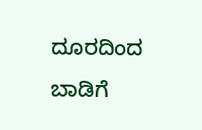ದೂರದಿಂದ ಬಾಡಿಗೆ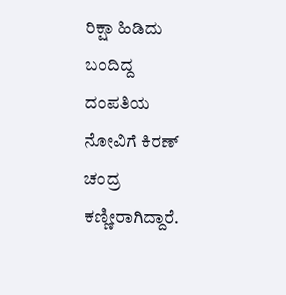ರಿಕ್ಷಾ ಹಿಡಿದು ಬಂದಿದ್ದ ದಂಪತಿಯ ನೋವಿಗೆ ಕಿರಣ್ ಚಂದ್ರ ಕಣ್ಣೀರಾಗಿದ್ದಾರೆ.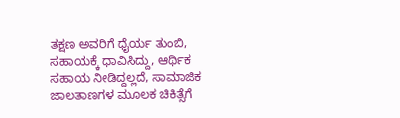ತಕ್ಷಣ ಅವರಿಗೆ ಧೈರ್ಯ ತುಂಬಿ, ಸಹಾಯಕ್ಕೆ ಧಾವಿಸಿದ್ದು, ಆರ್ಥಿಕ ಸಹಾಯ ನೀಡಿದ್ದಲ್ಲದೆ, ಸಾಮಾಜಿಕ ಜಾಲತಾಣಗಳ ಮೂಲಕ ಚಿಕಿತ್ಸೆಗೆ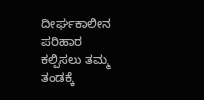ದೀರ್ಘಕಾಲೀನ ಪರಿಹಾರ ಕಲ್ಪಿಸಲು ತಮ್ಮ ತಂಡಕ್ಕೆ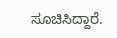ಸೂಚಿಸಿದ್ದಾರೆ.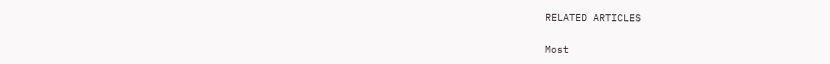RELATED ARTICLES

Most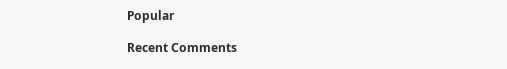Popular

Recent Comments